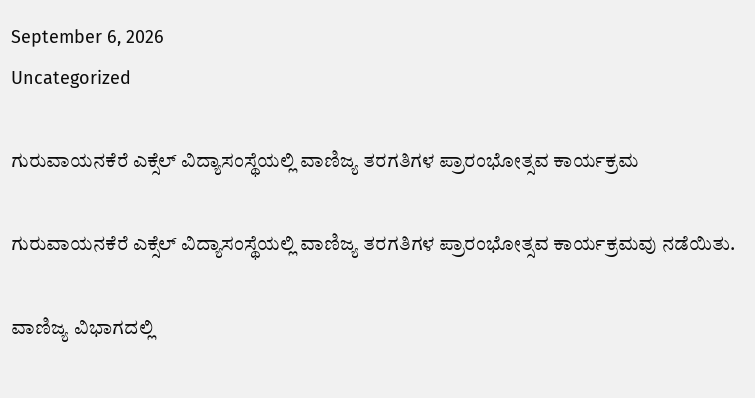September 6, 2026
Uncategorized

ಗುರುವಾಯನಕೆರೆ ಎಕ್ಸೆಲ್ ವಿದ್ಯಾಸಂಸ್ಥೆಯಲ್ಲಿ ವಾಣಿಜ್ಯ ತರಗತಿಗಳ ಪ್ರಾರಂಭೋತ್ಸವ ಕಾರ್ಯಕ್ರಮ

ಗುರುವಾಯನಕೆರೆ ಎಕ್ಸೆಲ್ ವಿದ್ಯಾಸಂಸ್ಥೆಯಲ್ಲಿ ವಾಣಿಜ್ಯ ತರಗತಿಗಳ ಪ್ರಾರಂಭೋತ್ಸವ ಕಾರ್ಯಕ್ರಮವು ನಡೆಯಿತು.

ವಾಣಿಜ್ಯ ವಿಭಾಗದಲ್ಲಿ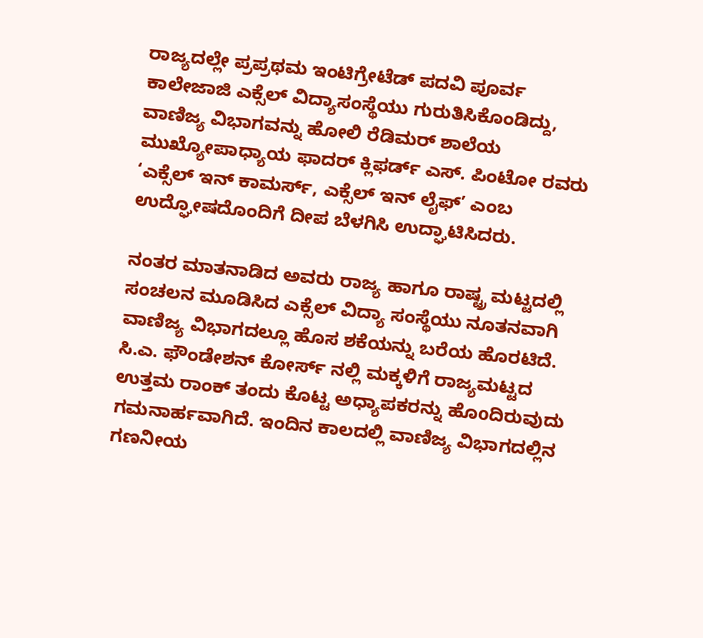ರಾಜ್ಯದಲ್ಲೇ ಪ್ರಪ್ರಥಮ ಇಂಟಿಗ್ರೇಟೆಡ್ ಪದವಿ ಪೂರ್ವ ಕಾಲೇಜಾಜಿ ಎಕ್ಸೆಲ್ ವಿದ್ಯಾಸಂಸ್ಥೆಯು ಗುರುತಿಸಿಕೊಂಡಿದ್ದು, ವಾಣಿಜ್ಯ ವಿಭಾಗವನ್ನು ಹೋಲಿ ರೆಡಿಮರ್ ಶಾಲೆಯ ಮುಖ್ಯೋಪಾಧ್ಯಾಯ ಫಾದರ್ ಕ್ಲಿಫರ್ಡ್ ಎಸ್. ಪಿಂಟೋ ರವರು ‘ಎಕ್ಸೆಲ್ ಇನ್ ಕಾಮರ್ಸ್, ಎಕ್ಸೆಲ್ ಇನ್ ಲೈಫ್’ ಎಂಬ ಉದ್ಘೋಷದೊಂದಿಗೆ ದೀಪ ಬೆಳಗಿಸಿ ಉದ್ಘಾಟಿಸಿದರು.

ನಂತರ ಮಾತನಾಡಿದ ಅವರು ರಾಜ್ಯ ಹಾಗೂ ರಾಷ್ಟ್ರ ಮಟ್ಟದಲ್ಲಿ ಸಂಚಲನ ಮೂಡಿಸಿದ ಎಕ್ಸೆಲ್ ವಿದ್ಯಾ ಸಂಸ್ಥೆಯು ನೂತನವಾಗಿ ವಾಣಿಜ್ಯ ವಿಭಾಗದಲ್ಲೂ ಹೊಸ ಶಕೆಯನ್ನು ಬರೆಯ ಹೊರಟಿದೆ. ಸಿ.ಎ. ಫೌಂಡೇಶನ್ ಕೋರ್ಸ್ ನಲ್ಲಿ ಮಕ್ಕಳಿಗೆ ರಾಜ್ಯಮಟ್ಟದ ಉತ್ತಮ ರಾಂಕ್ ತಂದು ಕೊಟ್ಟ ಅಧ್ಯಾಪಕರನ್ನು ಹೊoದಿರುವುದು ಗಮನಾರ್ಹವಾಗಿದೆ. ಇಂದಿನ ಕಾಲದಲ್ಲಿ ವಾಣಿಜ್ಯ ವಿಭಾಗದಲ್ಲಿನ ಗಣನೀಯ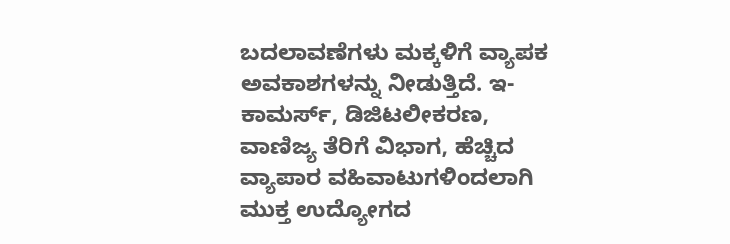ಬದಲಾವಣೆಗಳು ಮಕ್ಕಳಿಗೆ ವ್ಯಾಪಕ ಅವಕಾಶಗಳನ್ನು ನೀಡುತ್ತಿದೆ. ಇ-ಕಾಮರ್ಸ್, ಡಿಜಿಟಲೀಕರಣ, ವಾಣಿಜ್ಯ ತೆರಿಗೆ ವಿಭಾಗ, ಹೆಚ್ಚಿದ ವ್ಯಾಪಾರ ವಹಿವಾಟುಗಳಿಂದಲಾಗಿ ಮುಕ್ತ ಉದ್ಯೋಗದ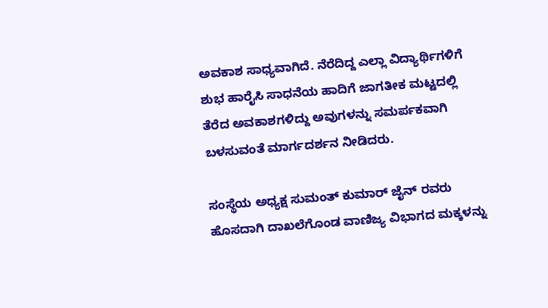ಅವಕಾಶ ಸಾಧ್ಯವಾಗಿದೆ. ನೆರೆದಿದ್ದ ಎಲ್ಲಾ ವಿದ್ಯಾರ್ಥಿಗಳಿಗೆ ಶುಭ ಹಾರೈಸಿ ಸಾಧನೆಯ ಹಾದಿಗೆ ಜಾಗತೀಕ ಮಟ್ಟದಲ್ಲಿ ತೆರೆದ ಅವಕಾಶಗಳಿದ್ದು ಅವುಗಳನ್ನು ಸಮರ್ಪಕವಾಗಿ ಬಳಸುವಂತೆ ಮಾರ್ಗದರ್ಶನ ನೀಡಿದರು.

ಸಂಸ್ಥೆಯ ಅಧ್ಯಕ್ಷ ಸುಮಂತ್ ಕುಮಾರ್ ಜೈನ್ ರವರು ಹೊಸದಾಗಿ ದಾಖಲೆಗೊಂಡ ವಾಣಿಜ್ಯ ವಿಭಾಗದ ಮಕ್ಕಳನ್ನು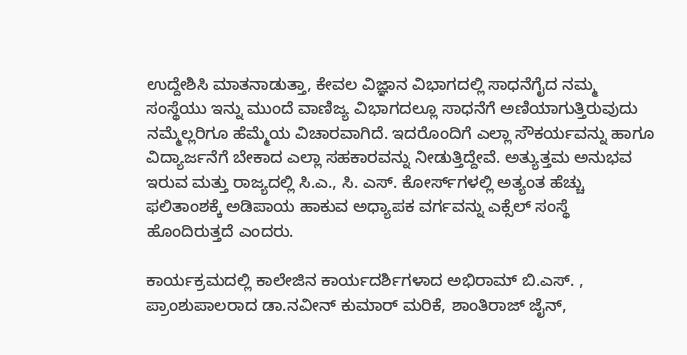ಉದ್ದೇಶಿಸಿ ಮಾತನಾಡುತ್ತಾ, ಕೇವಲ ವಿಜ್ಞಾನ ವಿಭಾಗದಲ್ಲಿ ಸಾಧನೆಗೈದ ನಮ್ಮ ಸಂಸ್ಥೆಯು ಇನ್ನು ಮುಂದೆ ವಾಣಿಜ್ಯ ವಿಭಾಗದಲ್ಲೂ ಸಾಧನೆಗೆ ಅಣಿಯಾಗುತ್ತಿರುವುದು ನಮ್ಮೆಲ್ಲರಿಗೂ ಹೆಮ್ಮೆಯ ವಿಚಾರವಾಗಿದೆ. ಇದರೊಂದಿಗೆ ಎಲ್ಲಾ ಸೌಕರ್ಯವನ್ನು ಹಾಗೂ ವಿದ್ಯಾರ್ಜನೆಗೆ ಬೇಕಾದ ಎಲ್ಲಾ ಸಹಕಾರವನ್ನು ನೀಡುತ್ತಿದ್ದೇವೆ. ಅತ್ಯುತ್ತಮ ಅನುಭವ ಇರುವ ಮತ್ತು ರಾಜ್ಯದಲ್ಲಿ ಸಿ.ಎ., ಸಿ. ಎಸ್. ಕೋರ್ಸ್‌ಗಳಲ್ಲಿ ಅತ್ಯಂತ ಹೆಚ್ಚು ಫಲಿತಾಂಶಕ್ಕೆ ಅಡಿಪಾಯ ಹಾಕುವ ಅಧ್ಯಾಪಕ ವರ್ಗವನ್ನು ಎಕ್ಸೆಲ್ ಸಂಸ್ಥೆ ಹೊಂದಿರುತ್ತದೆ ಎಂದರು.

ಕಾರ್ಯಕ್ರಮದಲ್ಲಿ ಕಾಲೇಜಿನ ಕಾರ್ಯದರ್ಶಿಗಳಾದ ಅಭಿರಾಮ್ ಬಿ.ಎಸ್. , ಪ್ರಾಂಶುಪಾಲರಾದ ಡಾ.ನವೀನ್ ಕುಮಾರ್ ಮರಿಕೆ, ಶಾಂತಿರಾಜ್ ಜೈನ್,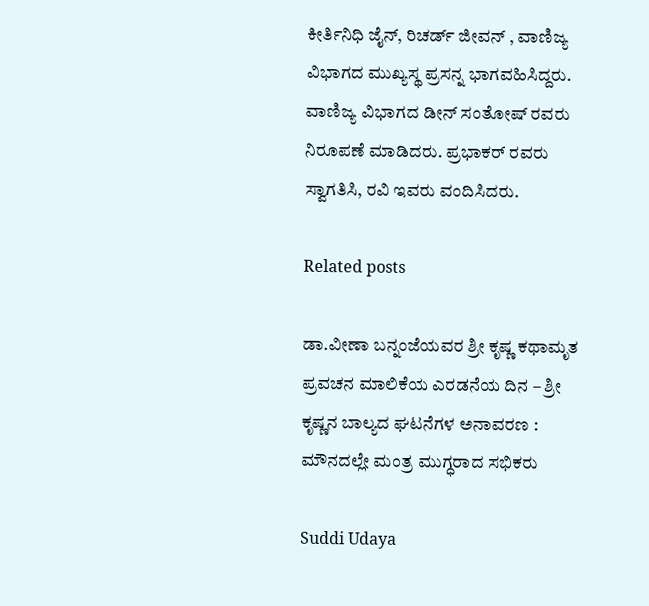ಕೀರ್ತಿನಿಧಿ ಜೈನ್, ರಿಚರ್ಡ್ ಜೀವನ್ , ವಾಣಿಜ್ಯ ವಿಭಾಗದ ಮುಖ್ಯಸ್ಥ ಪ್ರಸನ್ನ ಭಾಗವಹಿಸಿದ್ದರು.
ವಾಣಿಜ್ಯ ವಿಭಾಗದ ಡೀನ್ ಸಂತೋಷ್ ರವರು ನಿರೂಪಣೆ ಮಾಡಿದರು. ಪ್ರಭಾಕರ್ ರವರು ಸ್ವಾಗತಿಸಿ, ರವಿ ಇವರು ವಂದಿಸಿದರು.

Related posts

ಡಾ.ವೀಣಾ ಬನ್ನಂಜೆಯವರ ಶ್ರೀ ಕೃಷ್ಣ ಕಥಾಮೃತ ಪ್ರವಚನ ಮಾಲಿಕೆಯ ಎರಡನೆಯ ದಿನ – ಶ್ರೀ ಕೃಷ್ಣನ ಬಾಲ್ಯದ ಘಟನೆಗಳ ಅನಾವರಣ : ಮೌನದಲ್ಲೇ ಮಂತ್ರ ಮುಗ್ಧರಾದ ಸಭಿಕರು

Suddi Udaya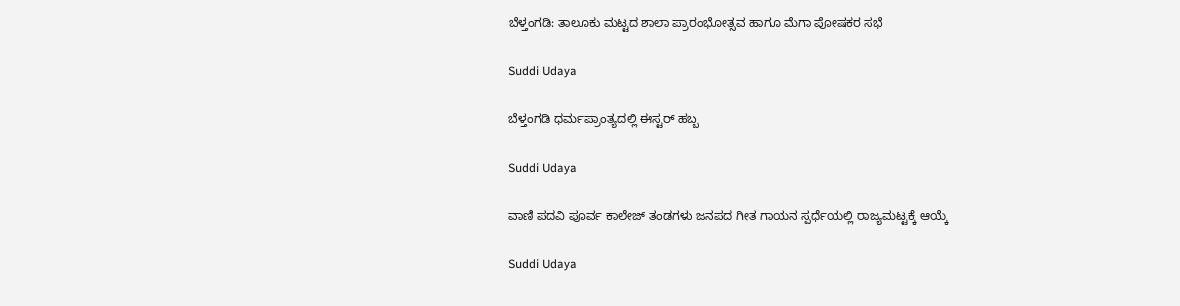ಬೆಳ್ತಂಗಡಿ: ತಾಲೂಕು ಮಟ್ಟದ ಶಾಲಾ ಪ್ರಾರಂಭೋತ್ಸವ ಹಾಗೂ ಮೆಗಾ ಪೋಷಕರ ಸಭೆ

Suddi Udaya

ಬೆಳ್ತಂಗಡಿ ಧರ್ಮಪ್ರಾಂತ್ಯದಲ್ಲಿ ಈಸ್ಟರ್ ಹಬ್ಬ

Suddi Udaya

ವಾಣಿ ಪದವಿ ಪೂರ್ವ ಕಾಲೇಜ್ ತಂಡಗಳು ಜನಪದ ಗೀತ ಗಾಯನ ಸ್ಪರ್ಧೆಯಲ್ಲಿ ರಾಜ್ಯಮಟ್ಟಕ್ಕೆ ಆಯ್ಕೆ

Suddi Udaya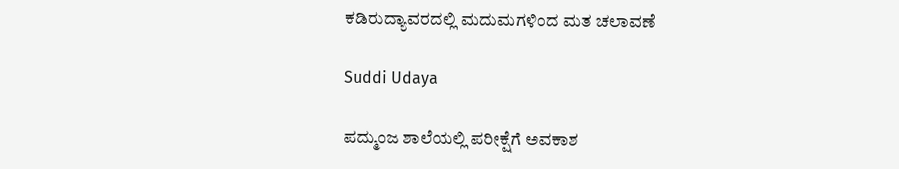ಕಡಿರುದ್ಯಾವರದಲ್ಲಿ ಮದುಮಗಳಿಂದ ಮತ ಚಲಾವಣೆ

Suddi Udaya

ಪದ್ಮುಂಜ ಶಾಲೆಯಲ್ಲಿ ಪರೀಕ್ಷೆಗೆ ಅವಕಾಶ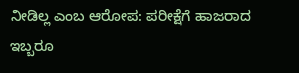ನೀಡಿಲ್ಲ ಎಂಬ ಆರೋಪ: ಪರೀಕ್ಷೆಗೆ ಹಾಜರಾದ ಇಬ್ಬರೂ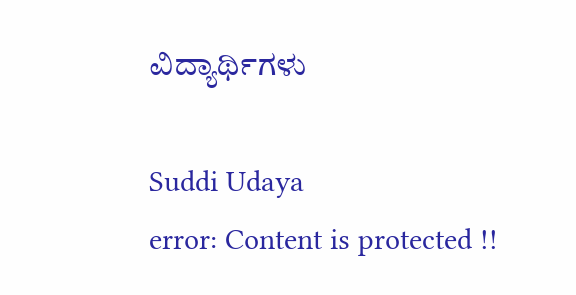ವಿದ್ಯಾರ್ಥಿಗಳು

Suddi Udaya
error: Content is protected !!